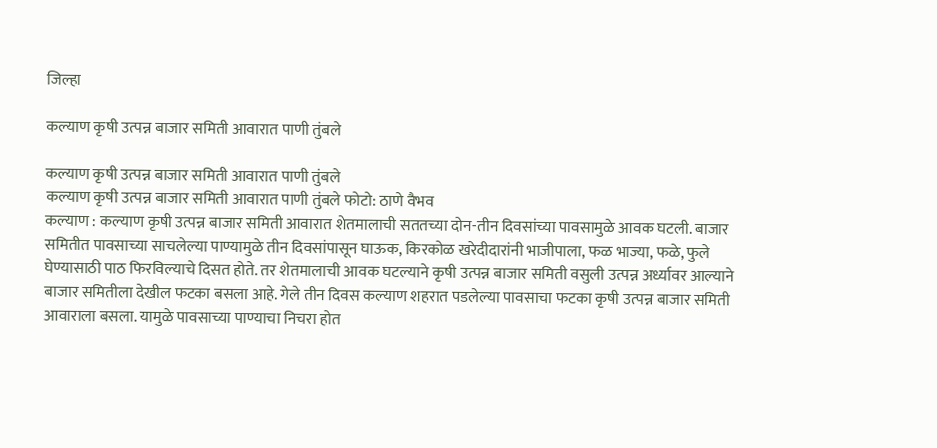जिल्हा

कल्याण कृषी उत्पन्न बाजार समिती आवारात पाणी तुंबले

कल्याण कृषी उत्पन्न बाजार समिती आवारात पाणी तुंबले
कल्याण कृषी उत्पन्न बाजार समिती आवारात पाणी तुंबले फोटो: ठाणे वैभव
कल्याण : कल्याण कृषी उत्पन्न बाजार समिती आवारात शेतमालाची सततच्या दोन-तीन दिवसांच्या पावसामुळे आवक घटली. बाजार समितीत पावसाच्या साचलेल्या पाण्यामुळे तीन दिवसांपासून घाऊक, किरकोळ खरेदीदारांनी भाजीपाला, फळ भाज्या, फळे, फुले घेण्यासाठी पाठ फिरविल्याचे दिसत होते. तर शेतमालाची आवक घटल्याने कृषी उत्पन्न बाजार समिती वसुली उत्पन्न अर्ध्यावर आल्याने बाजार समितीला देखील फटका बसला आहे. गेले तीन दिवस कल्याण शहरात पडलेल्या पावसाचा फटका कृषी उत्पन्न बाजार समिती आवाराला बसला. यामुळे पावसाच्या पाण्याचा निचरा होत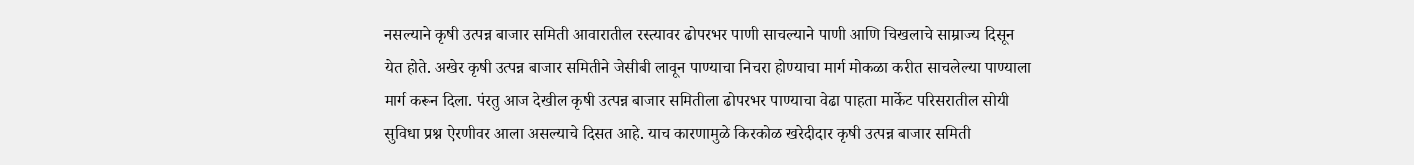नसल्याने कृषी उत्पन्न बाजार समिती आवारातील रस्त्यावर ढोपरभर पाणी साचल्याने पाणी आणि चिखलाचे साम्राज्य दिसून येत होते. अखेर कृषी उत्पन्न बाजार समितीने जेसीबी लावून पाण्याचा निचरा होण्याचा मार्ग मोकळा करीत साचलेल्या पाण्याला मार्ग करून दिला. पंरतु आज देखील कृषी उत्पन्न बाजार समितीला ढोपरभर पाण्याचा वेढा पाहता मार्केट परिसरातील सोयी सुविधा प्रश्न ऐरणीवर आला असल्याचे दिसत आहे. याच कारणामुळे किरकोळ खरेदीदार कृषी उत्पन्न बाजार समिती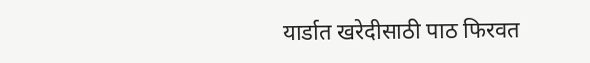यार्डात खरेदीसाठी पाठ फिरवत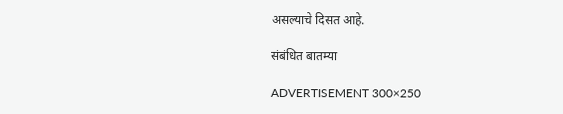असल्याचे दिसत आहे.

संबंधित बातम्या

ADVERTISEMENT 300×250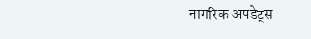नागरिक अपडेट्स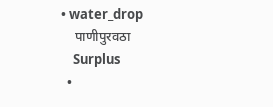• water_drop
    पाणीपुरवठा
    Surplus
  •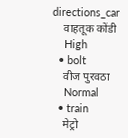directions_car
    वाहतूक कोंडी
    High
  • bolt
    वीज पुरवठा
    Normal
  • train
    मेट्रो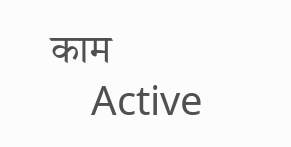काम
    Active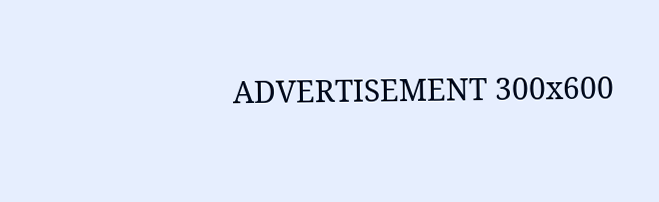ADVERTISEMENT 300x600